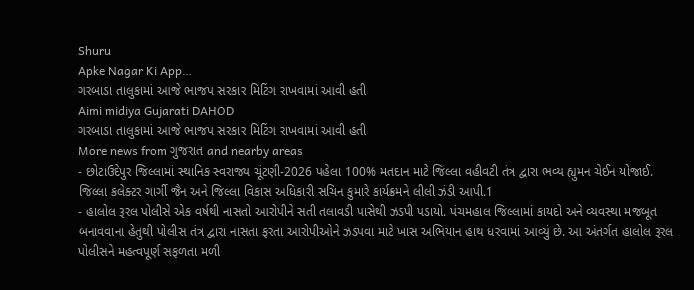Shuru
Apke Nagar Ki App…
ગરબાડા તાલુકામાં આજે ભાજપ સરકાર મિટિંગ રાખવામાં આવી હતી
Aimi midiya Gujarati DAHOD
ગરબાડા તાલુકામાં આજે ભાજપ સરકાર મિટિંગ રાખવામાં આવી હતી
More news from ગુજરાત and nearby areas
- છોટાઉદેપુર જિલ્લામાં સ્થાનિક સ્વરાજ્ય ચૂંટણી-2026 પહેલા 100% મતદાન માટે જિલ્લા વહીવટી તંત્ર દ્વારા ભવ્ય હ્યુમન ચેઈન યોજાઈ. જિલ્લા કલેક્ટર ગાર્ગી જૈન અને જિલ્લા વિકાસ અધિકારી સચિન કુમારે કાર્યક્રમને લીલી ઝંડી આપી.1
- હાલોલ રૂરલ પોલીસે એક વર્ષથી નાસતો આરોપીને સતી તલાવડી પાસેથી ઝડપી પડાયો. પંચમહાલ જિલ્લામાં કાયદો અને વ્યવસ્થા મજબૂત બનાવવાના હેતુથી પોલીસ તંત્ર દ્વારા નાસતા ફરતા આરોપીઓને ઝડપવા માટે ખાસ અભિયાન હાથ ધરવામાં આવ્યું છે. આ અંતર્ગત હાલોલ રૂરલ પોલીસને મહત્વપૂર્ણ સફળતા મળી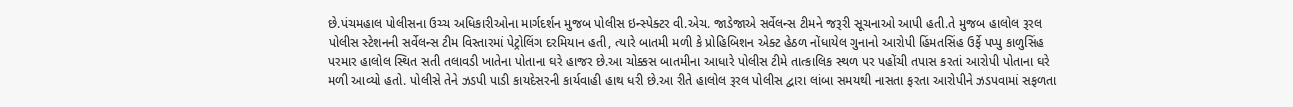છે.પંચમહાલ પોલીસના ઉચ્ચ અધિકારીઓના માર્ગદર્શન મુજબ પોલીસ ઇન્સ્પેક્ટર વી.એચ. જાડેજાએ સર્વેલન્સ ટીમને જરૂરી સૂચનાઓ આપી હતી.તે મુજબ હાલોલ રૂરલ પોલીસ સ્ટેશનની સર્વેલન્સ ટીમ વિસ્તારમાં પેટ્રોલિંગ દરમિયાન હતી, ત્યારે બાતમી મળી કે પ્રોહિબિશન એક્ટ હેઠળ નોંધાયેલ ગુનાનો આરોપી હિંમતસિંહ ઉર્ફે પપ્પુ કાળુસિંહ પરમાર હાલોલ સ્થિત સતી તલાવડી ખાતેના પોતાના ઘરે હાજર છે.આ ચોક્કસ બાતમીના આધારે પોલીસ ટીમે તાત્કાલિક સ્થળ પર પહોંચી તપાસ કરતાં આરોપી પોતાના ઘરે મળી આવ્યો હતો. પોલીસે તેને ઝડપી પાડી કાયદેસરની કાર્યવાહી હાથ ધરી છે.આ રીતે હાલોલ રૂરલ પોલીસ દ્વારા લાંબા સમયથી નાસતા ફરતા આરોપીને ઝડપવામાં સફળતા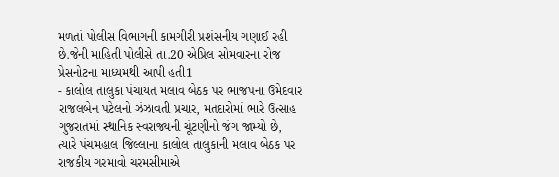મળતાં પોલીસ વિભાગની કામગીરી પ્રશંસનીય ગણાઈ રહી છે.જેની માહિતી પોલીસે તા.20 એપ્રિલ સોમવારના રોજ પ્રેસનોટના માધ્યમથી આપી હતી1
- કાલોલ તાલુકા પંચાયત મલાવ બેઠક પર ભાજપના ઉમેદવાર રાજલબેન પટેલનો ઝંઝાવતી પ્રચાર, મતદારોમાં ભારે ઉત્સાહ ગુજરાતમાં સ્થાનિક સ્વરાજ્યની ચૂંટણીનો જંગ જામ્યો છે, ત્યારે પંચમહાલ જિલ્લાના કાલોલ તાલુકાની મલાવ બેઠક પર રાજકીય ગરમાવો ચરમસીમાએ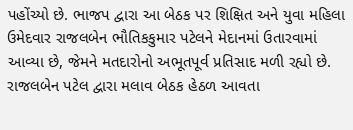પહોંચ્યો છે. ભાજપ દ્વારા આ બેઠક પર શિક્ષિત અને યુવા મહિલા ઉમેદવાર રાજલબેન ભૌતિકકુમાર પટેલને મેદાનમાં ઉતારવામાં આવ્યા છે, જેમને મતદારોનો અભૂતપૂર્વ પ્રતિસાદ મળી રહ્યો છે. રાજલબેન પટેલ દ્વારા મલાવ બેઠક હેઠળ આવતા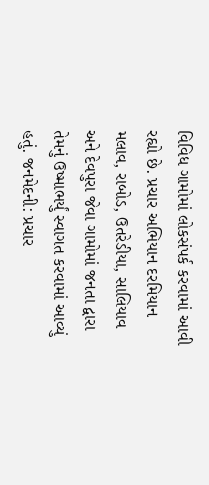વિવિધ ગામોમાં લોકસંપર્ક કરવામાં આવી રહ્યો છે. પ્રચાર અભિયાન દરમિયાન મલાવ, રાબોડ, ઉતરેડીયા, સાલિયાવ અને દેવપુરા જેવા ગામોમાં જનતા દ્વારા તેમનું ઉષ્માભર્યું સ્વાગત કરવામાં આવ્યું હતું. જનમેદની: પ્રચાર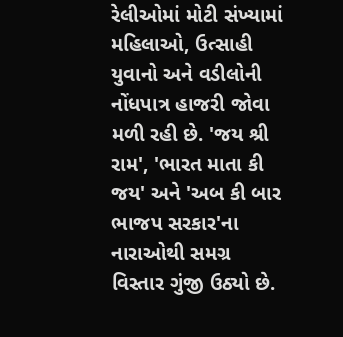રેલીઓમાં મોટી સંખ્યામાં મહિલાઓ, ઉત્સાહી યુવાનો અને વડીલોની નોંધપાત્ર હાજરી જોવા મળી રહી છે. 'જય શ્રી રામ', 'ભારત માતા કી જય' અને 'અબ કી બાર ભાજપ સરકાર'ના નારાઓથી સમગ્ર વિસ્તાર ગુંજી ઉઠ્યો છે.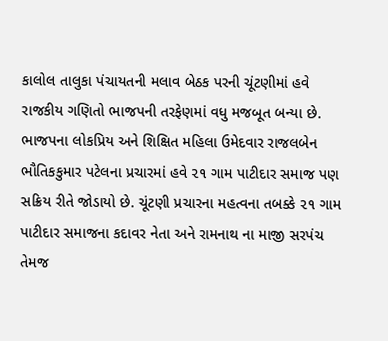કાલોલ તાલુકા પંચાયતની મલાવ બેઠક પરની ચૂંટણીમાં હવે રાજકીય ગણિતો ભાજપની તરફેણમાં વધુ મજબૂત બન્યા છે. ભાજપના લોકપ્રિય અને શિક્ષિત મહિલા ઉમેદવાર રાજલબેન ભૌતિકકુમાર પટેલના પ્રચારમાં હવે ૨૧ ગામ પાટીદાર સમાજ પણ સક્રિય રીતે જોડાયો છે. ચૂંટણી પ્રચારના મહત્વના તબક્કે ૨૧ ગામ પાટીદાર સમાજના કદાવર નેતા અને રામનાથ ના માજી સરપંચ તેમજ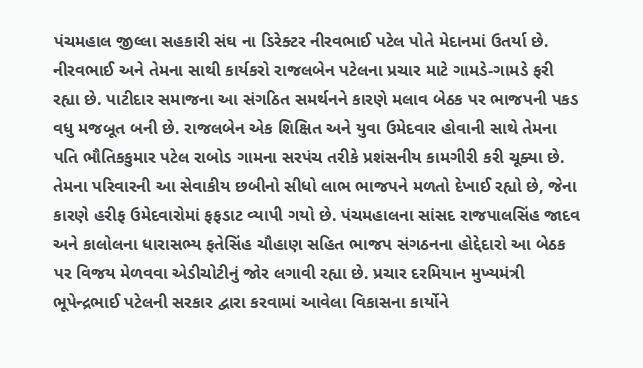પંચમહાલ જીલ્લા સહકારી સંઘ ના ડિરેક્ટર નીરવભાઈ પટેલ પોતે મેદાનમાં ઉતર્યા છે. નીરવભાઈ અને તેમના સાથી કાર્યકરો રાજલબેન પટેલના પ્રચાર માટે ગામડે-ગામડે ફરી રહ્યા છે. પાટીદાર સમાજના આ સંગઠિત સમર્થનને કારણે મલાવ બેઠક પર ભાજપની પકડ વધુ મજબૂત બની છે. રાજલબેન એક શિક્ષિત અને યુવા ઉમેદવાર હોવાની સાથે તેમના પતિ ભૌતિકકુમાર પટેલ રાબોડ ગામના સરપંચ તરીકે પ્રશંસનીય કામગીરી કરી ચૂક્યા છે. તેમના પરિવારની આ સેવાકીય છબીનો સીધો લાભ ભાજપને મળતો દેખાઈ રહ્યો છે, જેના કારણે હરીફ ઉમેદવારોમાં ફફડાટ વ્યાપી ગયો છે. પંચમહાલના સાંસદ રાજપાલસિંહ જાદવ અને કાલોલના ધારાસભ્ય ફતેસિંહ ચૌહાણ સહિત ભાજપ સંગઠનના હોદ્દેદારો આ બેઠક પર વિજય મેળવવા એડીચોટીનું જોર લગાવી રહ્યા છે. પ્રચાર દરમિયાન મુખ્યમંત્રી ભૂપેન્દ્રભાઈ પટેલની સરકાર દ્વારા કરવામાં આવેલા વિકાસના કાર્યોને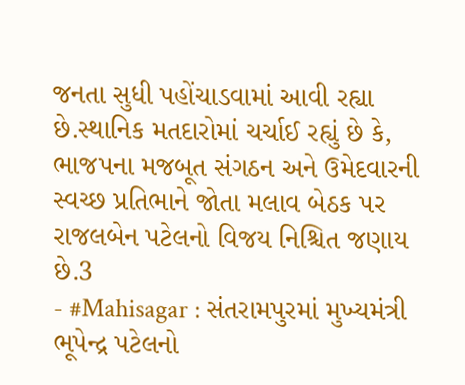જનતા સુધી પહોંચાડવામાં આવી રહ્યા છે.સ્થાનિક મતદારોમાં ચર્ચાઈ રહ્યું છે કે, ભાજપના મજબૂત સંગઠન અને ઉમેદવારની સ્વચ્છ પ્રતિભાને જોતા મલાવ બેઠક પર રાજલબેન પટેલનો વિજય નિશ્ચિત જણાય છે.3
- #Mahisagar : સંતરામપુરમાં મુખ્યમંત્રી ભૂપેન્દ્ર પટેલનો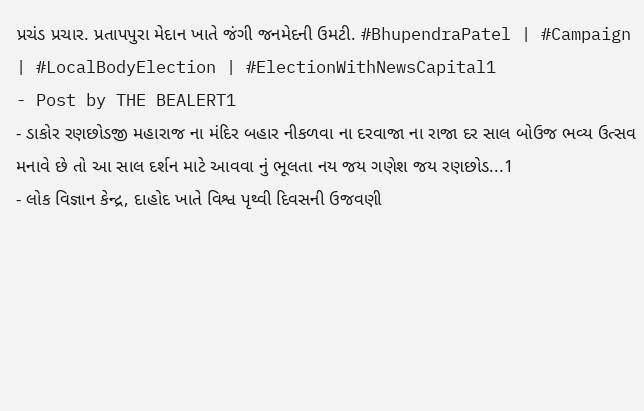પ્રચંડ પ્રચાર. પ્રતાપપુરા મેદાન ખાતે જંગી જનમેદની ઉમટી. #BhupendraPatel | #Campaign | #LocalBodyElection | #ElectionWithNewsCapital1
- Post by THE BEALERT1
- ડાકોર રણછોડજી મહારાજ ના મંદિર બહાર નીકળવા ના દરવાજા ના રાજા દર સાલ બોઉજ ભવ્ય ઉત્સવ મનાવે છે તો આ સાલ દર્શન માટે આવવા નું ભૂલતા નય જય ગણેશ જય રણછોડ...1
- લોક વિજ્ઞાન કેન્દ્ર, દાહોદ ખાતે વિશ્વ પૃથ્વી દિવસની ઉજવણી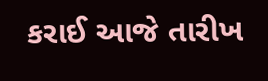કરાઈ આજે તારીખ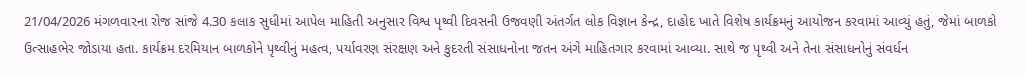21/04/2026 મંગળવારના રોજ સાંજે 4.30 કલાક સુધીમાં આપેલ માહિતી અનુસાર વિશ્વ પૃથ્વી દિવસની ઉજવણી અંતર્ગત લોક વિજ્ઞાન કેન્દ્ર, દાહોદ ખાતે વિશેષ કાર્યક્રમનું આયોજન કરવામાં આવ્યું હતું, જેમાં બાળકો ઉત્સાહભેર જોડાયા હતા. કાર્યક્રમ દરમિયાન બાળકોને પૃથ્વીનું મહત્વ, પર્યાવરણ સંરક્ષણ અને કુદરતી સંસાધનોના જતન અંગે માહિતગાર કરવામાં આવ્યા. સાથે જ પૃથ્વી અને તેના સંસાધનોનું સંવર્ધન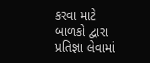કરવા માટે બાળકો દ્વારા પ્રતિજ્ઞા લેવામાં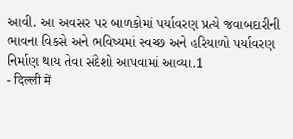આવી. આ અવસર પર બાળકોમાં પર્યાવરણ પ્રત્યે જવાબદારીની ભાવના વિકસે અને ભવિષ્યમાં સ્વચ્છ અને હરિયાળો પર્યાવરણ નિર્માણ થાય તેવા સંદેશો આપવામાં આવ્યા.1
- दिल्ली में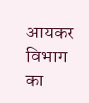आयकर विभाग का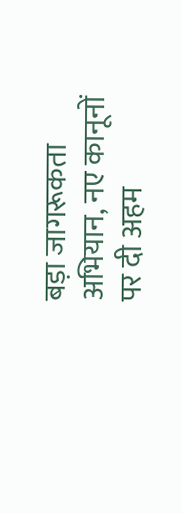बड़ा जागरूकता अभियान, नए कानूनों पर दी अहम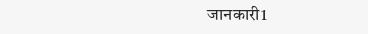जानकारी1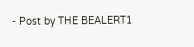- Post by THE BEALERT1